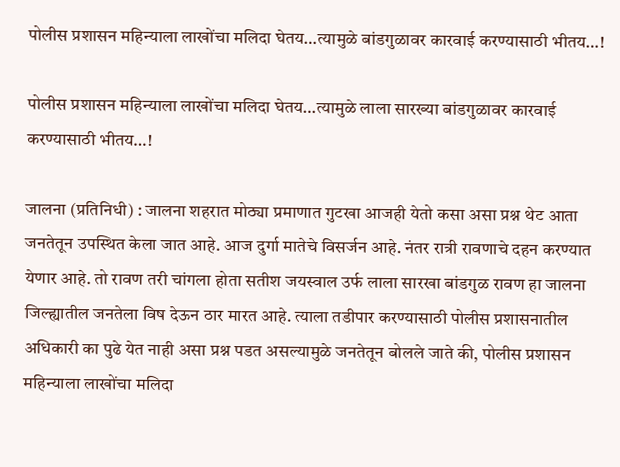पोलीस प्रशासन महिन्याला लाखोंचा मलिदा घेतय…त्यामुळे बांडगुळावर कारवाई करण्यासाठी भीतय…!

पोलीस प्रशासन महिन्याला लाखोंचा मलिदा घेतय…त्यामुळे लाला सारख्या बांडगुळावर कारवाई करण्यासाठी भीतय…!

जालना (प्रतिनिधी) : जालना शहरात मोठ्या प्रमाणात गुटखा आजही येतो कसा असा प्रश्न थेट आता जनतेतून उपस्थित केला जात आहे. आज दुर्गा मातेचे विसर्जन आहे. नंतर रात्री रावणाचे दहन करण्यात येणार आहे. तो रावण तरी चांगला होता सतीश जयस्वाल उर्फ लाला सारखा बांडगुळ रावण हा जालना जिल्ह्यातील जनतेला विष देऊन ठार मारत आहे. त्याला तडीपार करण्यासाठी पोलीस प्रशासनातील अधिकारी का पुढे येत नाही असा प्रश्न पडत असल्यामुळे जनतेतून बोलले जाते की, पोलीस प्रशासन महिन्याला लाखोंचा मलिदा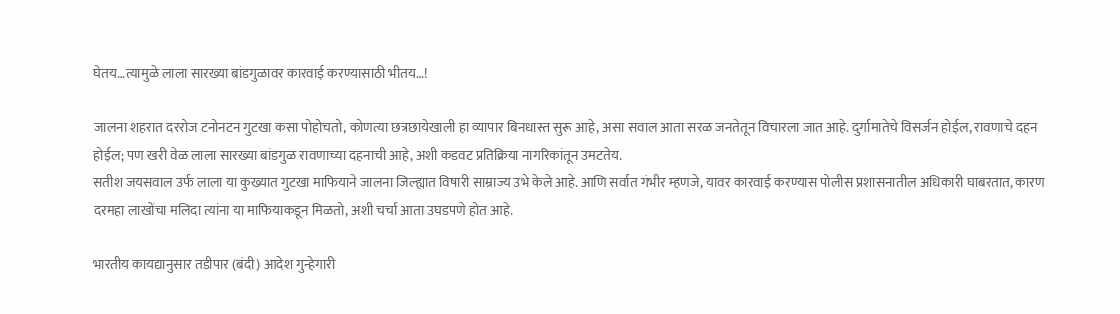घेतय…त्यामुळे लाला सारख्या बांडगुळावर कारवाई करण्यासाठी भीतय…!

जालना शहरात दररोज टनोनटन गुटखा कसा पोहोचतो, कोणत्या छत्रछायेखाली हा व्यापार बिनधास्त सुरू आहे, असा सवाल आता सरळ जनतेतून विचारला जात आहे. दुर्गामातेचे विसर्जन होईल, रावणाचे दहन होईल; पण खरी वेळ लाला सारख्या बांडगुळ रावणाच्या दहनाची आहे, अशी कडवट प्रतिक्रिया नागरिकांतून उमटतेय.
सतीश जयसवाल उर्फ लाला या कुख्यात गुटखा माफियाने जालना जिल्ह्यात विषारी साम्राज्य उभे केले आहे. आणि सर्वात गंभीर म्हणजे, यावर कारवाई करण्यास पोलीस प्रशासनातील अधिकारी घाबरतात, कारण दरमहा लाखोंचा मलिदा त्यांना या माफियाकडून मिळतो, अशी चर्चा आता उघडपणे होत आहे.

भारतीय कायद्यानुसार तडीपार (बंदी) आदेश गुन्हेगारी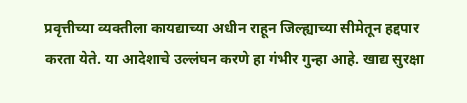प्रवृत्तीच्या व्यक्तीला कायद्याच्या अधीन राहून जिल्ह्याच्या सीमेतून हद्दपार करता येते. या आदेशाचे उल्लंघन करणे हा गंभीर गुन्हा आहे. खाद्य सुरक्षा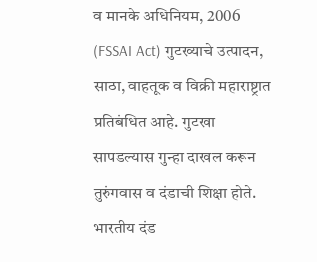व मानके अधिनियम, 2006 (FSSAI Act) गुटख्याचे उत्पादन, साठा, वाहतूक व विक्री महाराष्ट्रात प्रतिबंधित आहे. गुटखा सापडल्यास गुन्हा दाखल करून तुरुंगवास व दंडाची शिक्षा होते. भारतीय दंड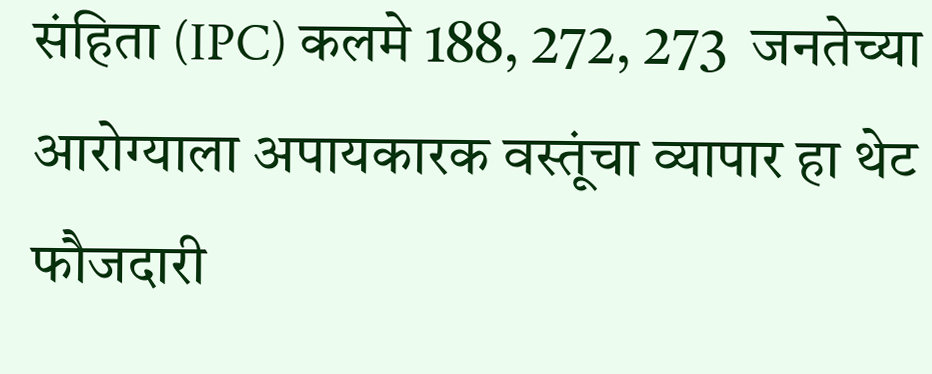संहिता (IPC) कलमे 188, 272, 273  जनतेच्या आरोग्याला अपायकारक वस्तूंचा व्यापार हा थेट फौजदारी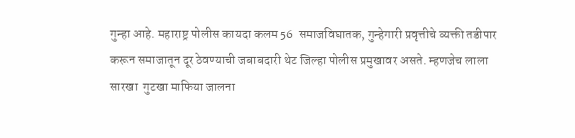गुन्हा आहे. महाराष्ट्र पोलीस कायदा कलम 56  समाजविघातक, गुन्हेगारी प्रवृत्तीचे व्यक्ती तडीपार करून समाजातून दूर ठेवण्याची जबाबदारी थेट जिल्हा पोलीस प्रमुखावर असते. म्हणजेच लाला सारखा  गुटखा माफिया जालना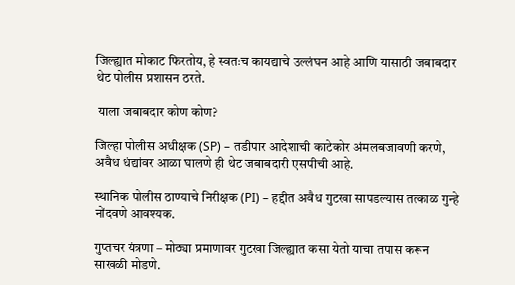जिल्ह्यात मोकाट फिरतोय, हे स्वतःच कायद्याचे उल्लंघन आहे आणि यासाठी जबाबदार थेट पोलीस प्रशासन ठरते.

 याला जबाबदार कोण कोण?

जिल्हा पोलीस अधीक्षक (SP) – तडीपार आदेशाची काटेकोर अंमलबजावणी करणे, अवैध धंद्यांवर आळा घालणे ही थेट जबाबदारी एसपीची आहे.

स्थानिक पोलीस ठाण्याचे निरीक्षक (PI) – हद्दीत अवैध गुटखा सापडल्यास तत्काळ गुन्हे नोंदवणे आवश्यक.

गुप्तचर यंत्रणा – मोठ्या प्रमाणावर गुटखा जिल्ह्यात कसा येतो याचा तपास करून साखळी मोडणे.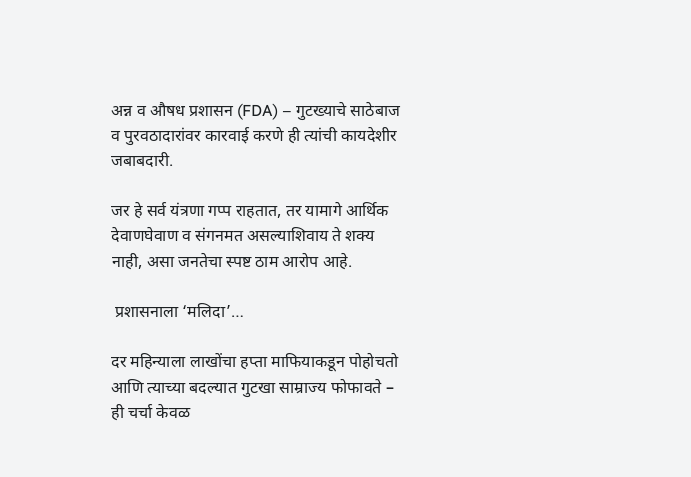अन्न व औषध प्रशासन (FDA) – गुटख्याचे साठेबाज व पुरवठादारांवर कारवाई करणे ही त्यांची कायदेशीर जबाबदारी.

जर हे सर्व यंत्रणा गप्प राहतात, तर यामागे आर्थिक देवाणघेवाण व संगनमत असल्याशिवाय ते शक्य नाही, असा जनतेचा स्पष्ट ठाम आरोप आहे.

 प्रशासनाला ‘मलिदा’…

दर महिन्याला लाखोंचा हप्ता माफियाकडून पोहोचतो आणि त्याच्या बदल्यात गुटखा साम्राज्य फोफावते – ही चर्चा केवळ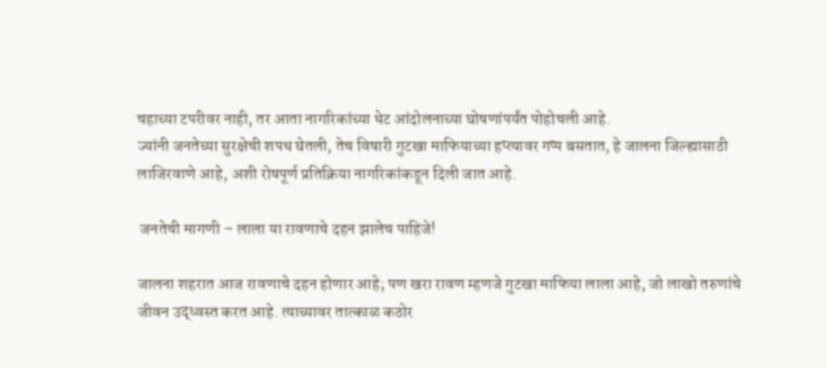चहाच्या टपरीवर नाही, तर आता नागरिकांच्या थेट आंदोलनाच्या घोषणांपर्यंत पोहोचली आहे.
ज्यांनी जनतेच्या सुरक्षेची शपथ घेतली, तेच विषारी गुटखा माफियाच्या हप्त्यावर गप्प बसतात, हे जालना जिल्ह्यासाठी लाजिरवाणे आहे, अशी रोषपूर्ण प्रतिक्रिया नागरिकांकडून दिली जात आहे.

 जनतेची मागणी – लाला या रावणाचे दहन झालेच पाहिजे!

जालना शहरात आज रावणाचे दहन होणार आहे; पण खरा रावण म्हणजे गुटखा माफिया लाला आहे, जो लाखो तरुणांचे जीवन उद्ध्वस्त करत आहे. त्याच्यावर तात्काळ कठोर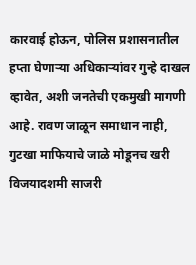कारवाई होऊन, पोलिस प्रशासनातील हप्ता घेणाऱ्या अधिकाऱ्यांवर गुन्हे दाखल व्हावेत, अशी जनतेची एकमुखी मागणी आहे. रावण जाळून समाधान नाही, गुटखा माफियाचे जाळे मोडूनच खरी विजयादशमी साजरी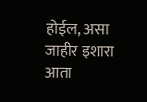होईल, असा जाहीर इशारा आता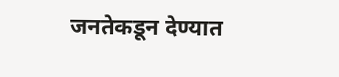जनतेकडून देण्यात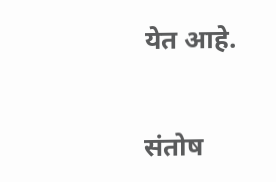येत आहे.


संतोष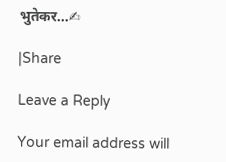भुतेकर…✍

|Share

Leave a Reply

Your email address will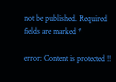not be published. Required fields are marked *

error: Content is protected !!